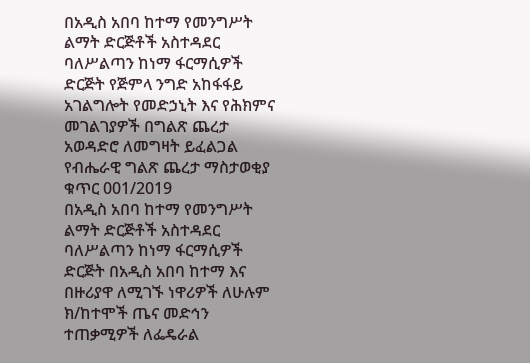በአዲስ አበባ ከተማ የመንግሥት ልማት ድርጅቶች አስተዳደር ባለሥልጣን ከነማ ፋርማሲዎች ድርጅት የጅምላ ንግድ አከፋፋይ አገልግሎት የመድኃኒት እና የሕክምና መገልገያዎች በግልጽ ጨረታ አወዳድሮ ለመግዛት ይፈልጋል
የብሔራዊ ግልጽ ጨረታ ማስታወቂያ ቁጥር 001/2019
በአዲስ አበባ ከተማ የመንግሥት ልማት ድርጅቶች አስተዳደር ባለሥልጣን ከነማ ፋርማሲዎች ድርጅት በአዲስ አበባ ከተማ እና በዙሪያዋ ለሚገኙ ነዋሪዎች ለሁሉም ክ/ከተሞች ጤና መድኅን ተጠቃሚዎች ለፌዴራል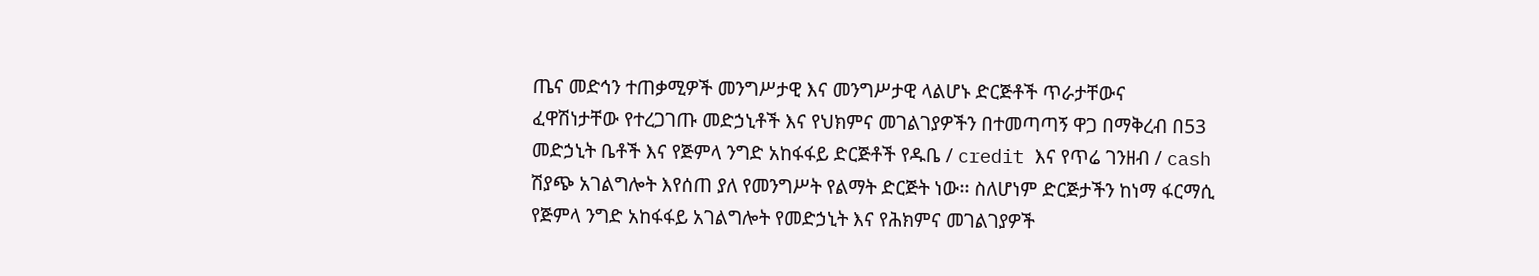ጤና መድኅን ተጠቃሚዎች መንግሥታዊ እና መንግሥታዊ ላልሆኑ ድርጅቶች ጥራታቸውና ፈዋሽነታቸው የተረጋገጡ መድኃኒቶች እና የህክምና መገልገያዎችን በተመጣጣኝ ዋጋ በማቅረብ በ53 መድኃኒት ቤቶች እና የጅምላ ንግድ አከፋፋይ ድርጅቶች የዱቤ / credit እና የጥሬ ገንዘብ / cash ሽያጭ አገልግሎት እየሰጠ ያለ የመንግሥት የልማት ድርጅት ነው፡፡ ስለሆነም ድርጅታችን ከነማ ፋርማሲ የጅምላ ንግድ አከፋፋይ አገልግሎት የመድኃኒት እና የሕክምና መገልገያዎች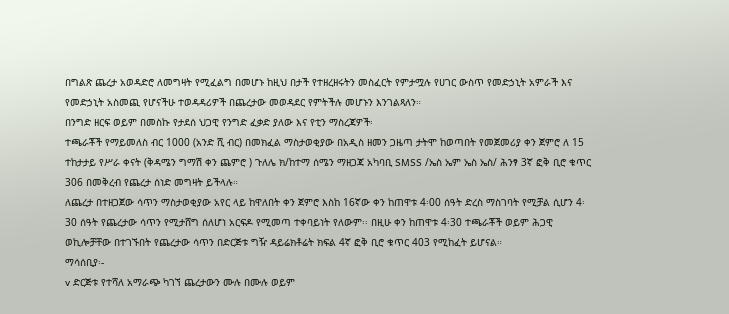በግልጽ ጨረታ አወዳድሮ ለመግዛት የሚፈልግ በመሆኑ ከዚህ በታች የተዘረዘሩትን መስፈርት የምታሟሉ የሀገር ውስጥ የመድኃኒት አምራች እና የመድኃኒት አስመጪ የሆናችሁ ተወዳዳሪዎች በጨረታው መወዳደር የምትችሉ መሆኑን እንገልጻለን።
በንግድ ዘርፍ ወይም በመስኩ የታደሰ ህጋዊ የንግድ ፈቃድ ያለው እና የቲን ማስረጃዎች፡
ተጫራቾች የማይመለስ ብር 1000 (አንድ ሺ ብር) በመክፈል ማስታወቂያው በአዲስ ዘመን ጋዜጣ ታትሞ ከወጣበት የመጀመሪያ ቀን ጀምሮ ለ 15 ተከታታይ የሥራ ቀናት (ቅዳሜን ግማሽ ቀን ጨምሮ ) ጉለሌ ክ/ከተማ ሰሜን ማዘጋጃ አካባቢ SMSS /ኤስ ኤም ኤስ ኤስ/ ሕንፃ 3ኛ ፎቅ ቢሮ ቁጥር 306 በመቅረብ የጨረታ ሰነድ መግዛት ይችላሉ።
ለጨረታ በተዘጋጀው ሳጥን ማስታወቂያው አየር ላይ ከዋለበት ቀን ጀምሮ እስከ 16ኛው ቀን ከጠዋቱ 4፡00 ሰዓት ድረስ ማስገባት የሚቻል ሲሆን 4፡30 ሰዓት የጨረታው ሳጥን የሚታሸግ ሰለሆነ አርፍዶ የሚመጣ ተቀባይነት የለውም፡፡ በዚሁ ቀን ከጠዋቱ 4፡30 ተጫራቾች ወይም ሕጋዊ ወኪሎቻቸው በተገኙበት የጨረታው ሳጥን በድርጅቱ ግዥ ዳይሬክቶሬት ክፍል 4ኛ ፎቅ ቢሮ ቁጥር 403 የሚከፈት ይሆናል።
ማሳሰቢያ፡-
v ድርጅቱ የተሻለ አማራጭ ካገኘ ጨረታውን ሙሉ በሙሉ ወይም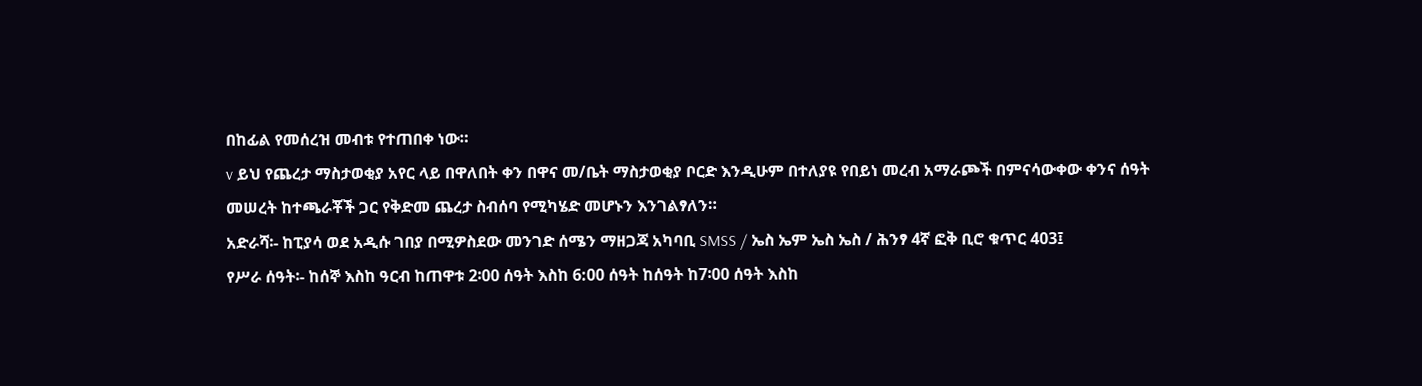በከፊል የመሰረዝ መብቱ የተጠበቀ ነው።
v ይህ የጨረታ ማስታወቂያ አየር ላይ በዋለበት ቀን በዋና መ/ቤት ማስታወቂያ ቦርድ እንዲሁም በተለያዩ የበይነ መረብ አማራጮች በምናሳውቀው ቀንና ሰዓት መሠረት ከተጫራቾች ጋር የቅድመ ጨረታ ስብሰባ የሚካሄድ መሆኑን እንገልፃለን።
አድራሻ፡- ከፒያሳ ወደ አዲሱ ገበያ በሚዎስደው መንገድ ሰሜን ማዘጋጃ አካባቢ SMSS / ኤስ ኤም ኤስ ኤስ / ሕንፃ 4ኛ ፎቅ ቢሮ ቁጥር 403፤
የሥራ ሰዓት፡- ከሰኞ እስከ ዓርብ ከጠዋቱ 2፡00 ሰዓት እስከ 6:00 ሰዓት ከሰዓት ከ7፡00 ሰዓት እስከ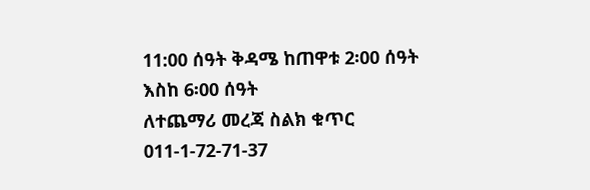11:00 ሰዓት ቅዳሜ ከጠዋቱ 2፡00 ሰዓት እስከ 6፡00 ሰዓት
ለተጨማሪ መረጃ ስልክ ቁጥር 011-1-72-71-37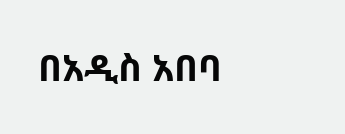በአዲስ አበባ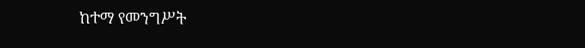ከተማ የመንግሥት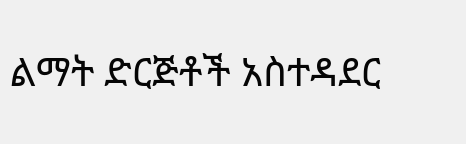ልማት ድርጅቶች አስተዳደር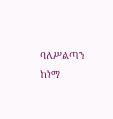ባለሥልጣን ከነማ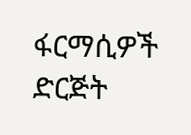ፋርማሲዎች ድርጅት